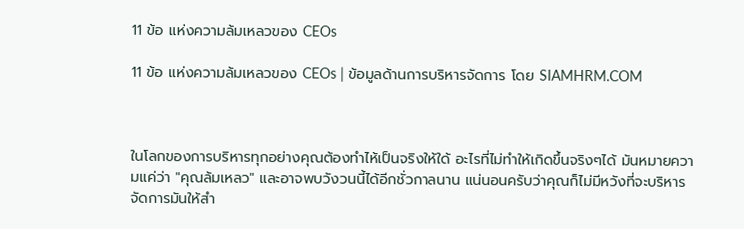11 ข้อ แห่งความล้มเหลวของ CEOs

11 ข้อ แห่งความล้มเหลวของ CEOs | ข้อมูลด้านการบริหารจัดการ โดย SIAMHRM.COM



ในโลกของการบริหารทุกอย่างคุณต้องทำไห้เป็นจริงให้ใด้ อะไรที่ไม่ทำให้เกิดขึ้นจริงๆได้ มันหมายความแค่ว่า "คุณล้มเหลว" และอาจพบวังวนนี้ได้อีกชั่วกาลนาน แน่นอนครับว่าคุณก็ไม่มีหวังที่จะบริหารจัดการมันให้สำ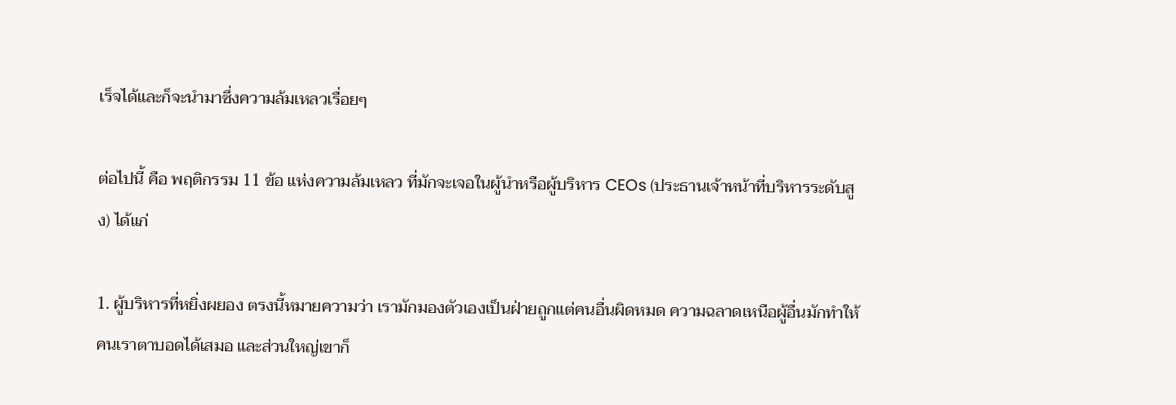เร็จได้และก็จะนำมาซึ่งความล้มเหลวเรื่อยๆ

ต่อไปนี้ คือ พฤติกรรม 11 ข้อ แห่งความล้มเหลว ที่มักจะเจอในผู้นำหรือผู้บริหาร CEOs (ประธานเจ้าหน้าที่บริหารระดับสูง) ได้แก่

1. ผู้บริหารที่หยิ่งผยอง ตรงนี้หมายความว่า เรามักมองตัวเองเป็นฝ่ายถูกแต่คนอื่นผิดหมด ความฉลาดเหนือผู้อื่นมักทำให้คนเราตาบอดได้เสมอ และส่วนใหญ่เขาก็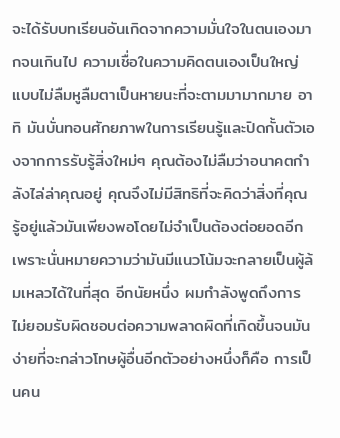จะได้รับบทเรียนอันเกิดจากความมั่นใจในตนเองมากจนเกินไป ความเชื่อในความคิดตนเองเป็นใหญ่แบบไม่ลืมหูลืมตาเป็นหายนะที่จะตามมามากมาย อาทิ มันบั่นทอนศักยภาพในการเรียนรู้และปิดกั้นตัวเองจากการรับรู้สิ่งใหม่ๆ คุณต้องไม่ลืมว่าอนาคตกำลังไล่ล่าคุณอยู่ คุณจึงไม่มีสิทธิที่จะคิดว่าสิ่งที่คุณรู้อยู่แล้วมันเพียงพอโดยไม่จำเป็นต้องต่อยอดอีกเพราะนั่นหมายความว่ามันมีแนวโน้มจะกลายเป็นผู้ล้มเหลวได้ในที่สุด อีกนัยหนึ่ง ผมกำลังพูดถึงการไม่ยอมรับผิดชอบต่อความพลาดผิดที่เกิดขึ้นจนมันง่ายที่จะกล่าวโทษผู้อื่นอีกตัวอย่างหนึ่งก็คือ การเป็นคน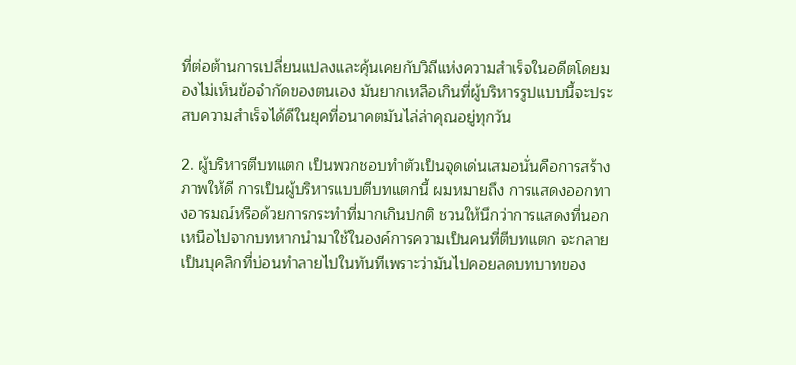ที่ต่อต้านการเปลี่ยนแปลงและคุ้นเคยกับวิถีแห่งความสำเร็จในอดีตโดยมองไม่เห็นข้อจำกัดของตนเอง มันยากเหลือเกินที่ผู้บริหารรูปแบบนี้จะประสบความสำเร็จได้ดีในยุคที่อนาคตมันไล่ล่าคุณอยู่ทุกวัน

2. ผู้บริหารตีบทแตก เป็นพวกชอบทำตัวเป็นจุดเด่นเสมอนั่นคือการสร้างภาพให้ดี การเป็นผู้บริหารแบบตีบทแตกนี้ ผมหมายถึง การแสดงออกทางอารมณ์หรือด้วยการกระทำที่มากเกินปกติ ชวนให้นึกว่าการแสดงที่นอกเหนือไปจากบทหากนำมาใช้ในองค์การความเป็นคนที่ตีบทแตก จะกลายเป็นบุคลิกที่บ่อนทำลายไปในทันทีเพราะว่ามันไปคอยลดบทบาทของ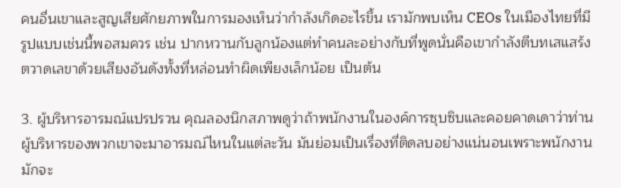คนอื่นเขาและสูญเสียศักยภาพในการมองเห็นว่ากำลังเกิดอะไรขึ้น เรามักพบเห็น CEOs ในเมืองไทยที่มีรูปแบบเช่นนี้พอสมควร เช่น ปากหวานกับลูกน้องแต่ทำคนละอย่างกับที่พูดนั่นคือเขากำลังตีบทเสแสร้ง ตวาดเลขาด้วยเสียงอันดังทั้งที่หล่อนทำผิดเพียงเล็กน้อย เป็นต้น

3. ผู้บริหารอารมณ์แปรปรวน คุณลองนึกสภาพดูว่าถ้าพนักงานในองค์การซุบซิบและคอยคาดเดาว่าท่านผู้บริหารของพวกเขาจะมาอารมณ์ไหนในแต่ละวัน มันย่อมเป็นเรื่องที่ติดลบอย่างแน่นอนเพราะพนักงานมักจะ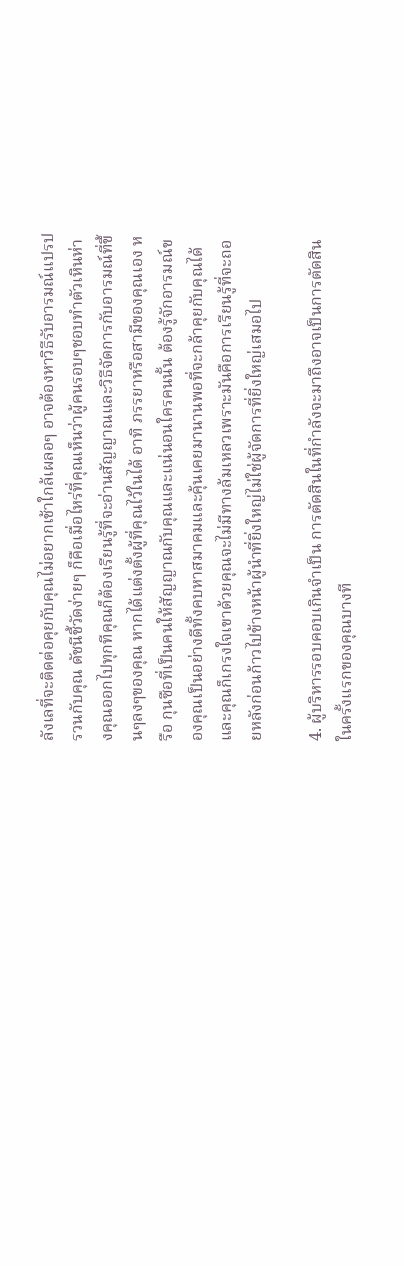ลังเลที่จะติดต่อคุยกับคุณไม่อยากเช้าใกล้เผลอๆ อาจต้องหาวิธีรับอารมณ์แปรปรวนกับคุณ ดัชนีชี้วัดง่ายๆ ก็คือเมื่อไหร่ที่คุณเห็นว่าผู้คนรอบๆชอบทำตัวเหินห่างคุณออกไปทุกทีคุณก็ต้องเรียนรู้ที่จะอ่านสัญญาณและวิธีจัดการกับอารมณ์ที่ขึ้นๆลงๆของคุณ หากได้แต่งตั้งผู้ที่คุณไว้ในได้ อาทิ ภรรยาหรือสามีของคุณเอง หรือ กุนซือที่เป็นคนให้สัญญาณกับคุณและแน่นอนใครคนนั้น ต้องรู้จักอารมณ์ของคุณเป็นอย่างดีทั้งคบหาสมาคมและคุ้นเคยมานานพอที่จะกล้าคุยกับคุณได้และคุณก็เกรงใจเขาด้วยคุณจะไม่มีทางล้มเหลวเพราะมันคือการเรียนรู้ที่จะถอยหลังก่อนก้าวไปข้างหน้าผู้นำที่ยิ่งใหญ่ไม่ใช่ผู้จัดการที่ยิ่งใหญ่เสมอไป

4. ผู้บริหารรอบคอบเกินจำเป็น การตัดสินในที่กำลังจะมาถึงอาจเป็นการตัดสินในครั้งแรกของคุณบางที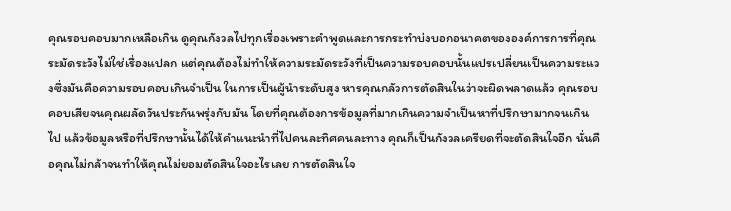คุณรอบคอบมากเหลือเกิน ดูคุณกังวลไปทุกเรื่องเพราะคำพูดและการกระทำบ่งบอกอนาคตขององค์การการที่คุณระมัดระวังไม่ใช่เรื่องแปลก แต่คุณต้องไม่ทำให้ความระมัดระวังที่เป็นความรอบคอบนั้นแปรเปลี่ยนเป็นความระแวงซึ่งมันคือความรอบคอบเกินจำเป็น ในการเป็นผู้นำระดับสูง หารคุณกลัวการตัดสินในว่าจะผิดพลาดแล้ว คุณรอบคอบเสียจนคุณผลัดวันประกันพรุ่งกับมัน โดยที่คุณต้องการข้อมูลที่มากเกินความจำเป็นหาที่ปรึกษามากจนเกินไป แล้วข้อมูลหรือที่ปรึกษานั้นได้ให้คำแนะนำที่ไปคนละทิศคนละทาง คุณก็เป็นกังวลเครียดที่จะตัดสินใจอีก นั่นคือคุณไม่กล้าจนทำให้คุณไม่ยอมตัดสินใจอะไรเลย การตัดสินใจ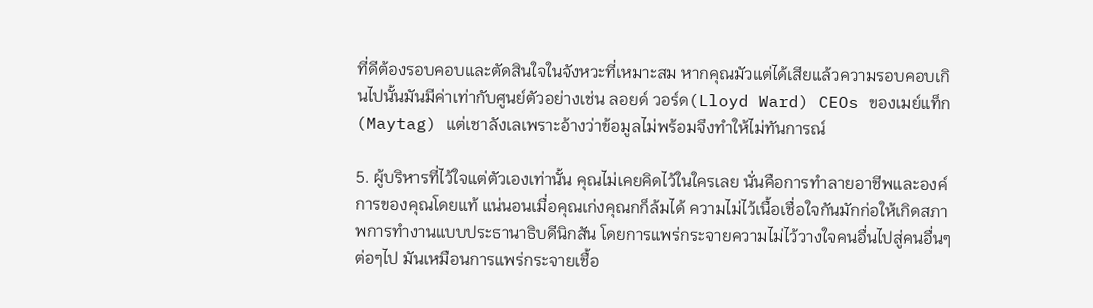ที่ดีต้องรอบคอบและตัดสินใจในจังหวะที่เหมาะสม หากคุณมัวแต่ได้เสียแล้วความรอบคอบเกินไปนั้นมันมีค่าเท่ากับศูนย์ตัวอย่างเช่น ลอยด์ วอร์ด(Lloyd Ward) CEOs ของเมย์แท็ก(Maytag) แต่เชาลังเลเพราะอ้างว่าข้อมูลไม่พร้อมจึงทำให้ไม่ทันการณ์

5. ผู้บริหารที่ไว้ใจแต่ตัวเองเท่านั้น คุณไม่เคยคิดไว้ในใครเลย นั่นคือการทำลายอาชีพและองค์การของคุณโดยแท้ แน่นอนเมื่อคุณเก่งคุณกก็ล้มได้ ความไม่ไว้เนื้อเชื่อใจกันมักก่อให้เกิดสภาพการทำงานแบบประธานาธิบดีนิกสัน โดยการแพร่กระจายความไม่ไว้วางใจคนอื่นไปสู่คนอื่นๆต่อๆไป มันเหมือนการแพร่กระจายเชื้อ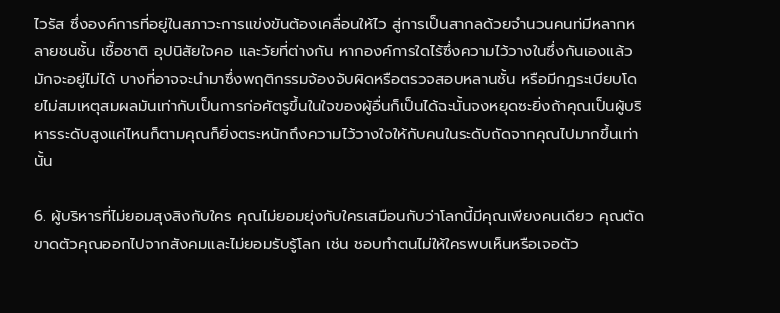ไวรัส ซึ่งองค์การที่อยู่ในสภาวะการแข่งขันต้องเคลื่อนให้ไว สู่การเป็นสากลด้วยจำนวนคนท่มีหลากหลายชนชั้น เชื้อชาติ อุปนิสัยใจคอ และวัยที่ต่างกัน หากองค์การใดไร้ซึ่งความไว้วางในซึ่งกันเองแล้วมักจะอยู่ไม่ได้ บางที่อาจจะนำมาซึ่งพฤติกรรมจ้องจับผิดหรือตรวจสอบหลานชั้น หรือมีกฎระเบียบโดยไม่สมเหตุสมผลมันเท่ากับเป็นการก่อศัตรูขึ้นในใจของผู้อื่นก็เป็นได้ฉะนั้นจงหยุดซะยิ่งถ้าคุณเป็นผู้บริหารระดับสูงแค่ไหนก็ตามคุณก็ยิ่งตระหนักถึงความไว้วางใจให้กับคนในระดับถัดจากคุณไปมากขึ้นเท่านั้น

6. ผู้บริหารที่ไม่ยอมสุงสิงกับใคร คุณไม่ยอมยุ่งกับใครเสมือนกับว่าโลกนี้มีคุณเพียงคนเดียว คุณตัดขาดตัวคุณออกไปจากสังคมและไม่ยอมรับรู้โลก เช่น ชอบทำตนไม่ให้ใครพบเห็นหรือเจอตัว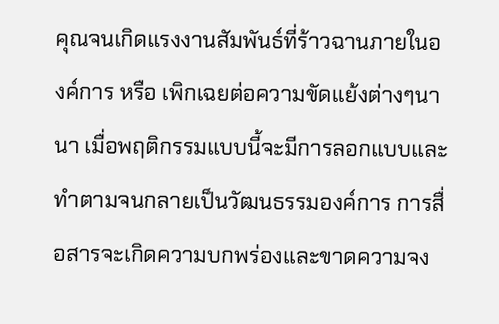คุณจนเกิดแรงงานสัมพันธ์ที่ร้าวฉานภายในองค์การ หรือ เพิกเฉยต่อความขัดแย้งต่างๆนานา เมื่อพฤติกรรมแบบนี้จะมีการลอกแบบและทำตามจนกลายเป็นวัฒนธรรมองค์การ การสื่อสารจะเกิดความบกพร่องและขาดความจง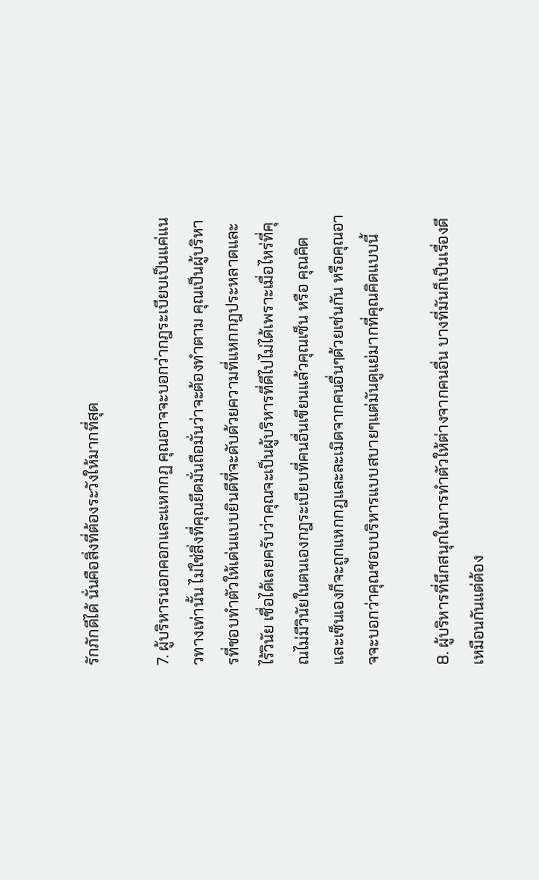รักภักดีได้ นั่นคือสิ่งที่ต้องระวังให้มากที่สุด

7. ผู้บริหารนอกคอกและแหกกฏ คุณอาจจะบอกว่ากฎระเบียบเป็นแค่แนวทางเท่านั้น ไม่ใช่สิ่งที่คุณยึดมั่นถือมั่นว่าจะต้องทำตาม คุณเป็นผู้บริหารที่ชอบทำตัวให้เด่นแบบยินดีที่จะดับด้วยความที่แหกกฎประหลาดและไร้วินัย เชื่อได้เลยครับว่าคุณจะเป็นผู้บริหารที่ดีไปไม่ได้เพราะเมื่อไหร่ที่คุณไม่มีวินัยในตนเองกฎระเบียบที่คนอื่นเขียนแล้วคุณเซ็น หรือ คุณคิดและเซ็นเองก็จะถูกแหกกฎและละเมิดจากคนอื่นๆด้วยเช่นกัน หรือคุณอาจจะบอกว่าคุณชอบบริหารแบบสบายๆแต่มันดูแย่มากที่คุณคิดแบบนี้

8. ผู้บริหารที่นึกสนุกในการทำตัวให้ต่างจากคนอื่น บางที่มันก็เป็นเรื่องดีเหมือนกันแต่ต้อง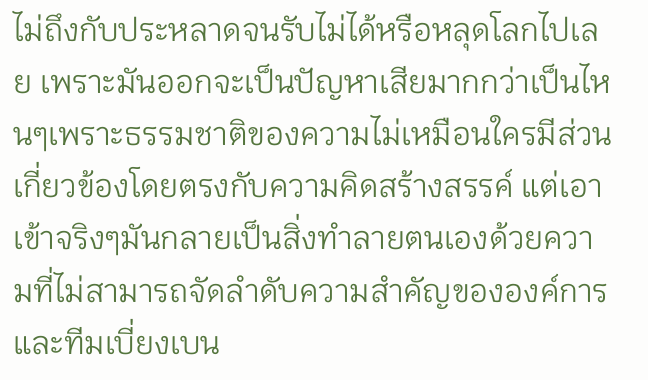ไม่ถึงกับประหลาดจนรับไม่ได้หรือหลุดโลกไปเลย เพราะมันออกจะเป็นปัญหาเสียมากกว่าเป็นไหนๆเพราะธรรมชาติของความไม่เหมือนใครมีส่วนเกี่ยวข้องโดยตรงกับความคิดสร้างสรรค์ แต่เอาเข้าจริงๆมันกลายเป็นสิ่งทำลายตนเองด้วยความที่ไม่สามารถจัดลำดับความสำคัญขององค์การและทีมเบี่ยงเบน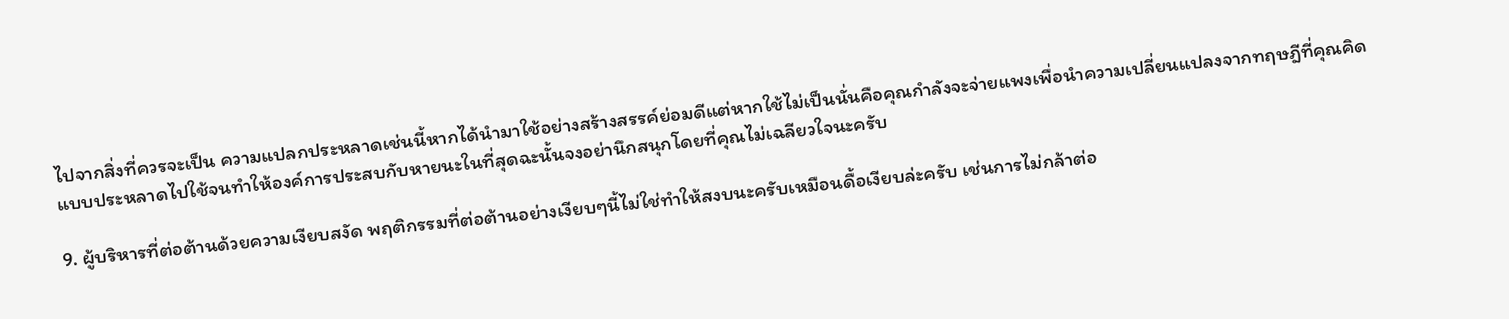ไปจากสิ่งที่ควรจะเป็น ความแปลกประหลาดเช่นนี้หากได้นำมาใช้อย่างสร้างสรรค์ย่อมดีแต่หากใช้ไม่เป็นนั่นคือคุณกำลังจะจ่ายแพงเพื่อนำความเปลี่ยนแปลงจากทฤษฎีที่คุณคิดแบบประหลาดไปใช้จนทำให้องค์การประสบกับหายนะในที่สุดฉะนั้นจงอย่านึกสนุกโดยที่คุณไม่เฉลียวใจนะครับ

9. ผู้บริหารที่ต่อต้านด้วยความเงียบสงัด พฤติกรรมที่ต่อต้านอย่างเงียบๆนี้ไม่ใช่ทำให้สงบนะครับเหมือนดื้อเงียบล่ะครับ เช่นการไม่กล้าต่อ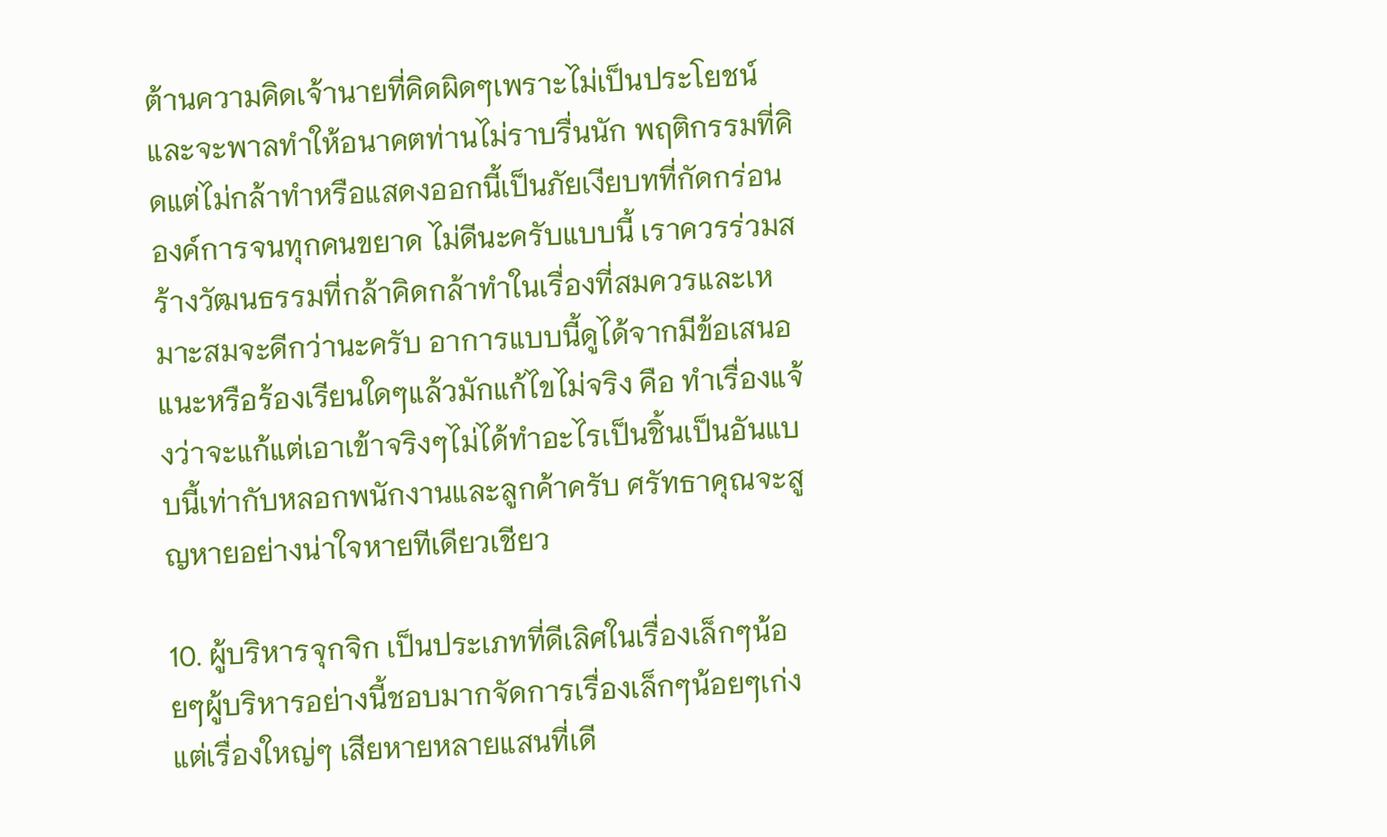ต้านความคิดเจ้านายที่คิดผิดๆเพราะไม่เป็นประโยชน์และจะพาลทำให้อนาคตท่านไม่ราบรื่นนัก พฤติกรรมที่คิดแต่ไม่กล้าทำหรือแสดงออกนี้เป็นภัยเงียบทที่กัดกร่อนองค์การจนทุกคนขยาด ไม่ดีนะครับแบบนี้ เราควรร่วมสร้างวัฒนธรรมที่กล้าคิดกล้าทำในเรื่องที่สมควรและเหมาะสมจะดีกว่านะครับ อาการแบบนี้ดูได้จากมีข้อเสนอแนะหรือร้องเรียนใดๆแล้วมักแก้ไขไม่จริง คือ ทำเรื่องแจ้งว่าจะแก้แต่เอาเข้าจริงๆไม่ได้ทำอะไรเป็นชิ้นเป็นอันแบบนี้เท่ากับหลอกพนักงานและลูกค้าครับ ศรัทธาคุณจะสูญหายอย่างน่าใจหายทีเดียวเชียว

10. ผู้บริหารจุกจิก เป็นประเภทที่ดีเลิศในเรื่องเล็กๆน้อยๆผู้บริหารอย่างนี้ชอบมากจัดการเรื่องเล็กๆน้อยๆเก่ง แต่เรื่องใหญ่ๆ เสียหายหลายแสนที่เดี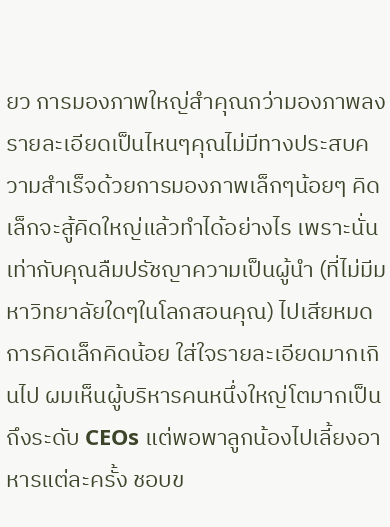ยว การมองภาพใหญ่สำคุณกว่ามองภาพลงรายละเอียดเป็นไหนๆคุณไม่มีทางประสบความสำเร็จด้วยการมองภาพเล็กๆน้อยๆ คิดเล็กจะสู้คิดใหญ่แล้วทำได้อย่างไร เพราะนั่นเท่ากับคุณลืมปรัชญาความเป็นผู้นำ (ที่ไม่มีมหาวิทยาลัยใดๆในโลกสอนคุณ) ไปเสียหมด การคิดเล็กคิดน้อย ใส่ใจรายละเอียดมากเกินไป ผมเห็นผู้บริหารคนหนึ่งใหญ่โตมากเป็นถึงระดับ CEOs แต่พอพาลูกน้องไปเลี้ยงอาหารแต่ละครั้ง ชอบข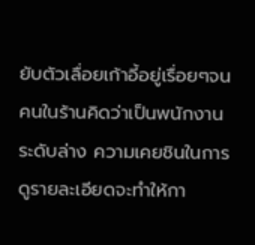ยับตัวเลื่อยเก้าอี้อยู่เรื่อยๆจนคนในร้านคิดว่าเป็นพนักงานระดับล่าง ความเคยชินในการดูรายละเอียดจะทำให้กา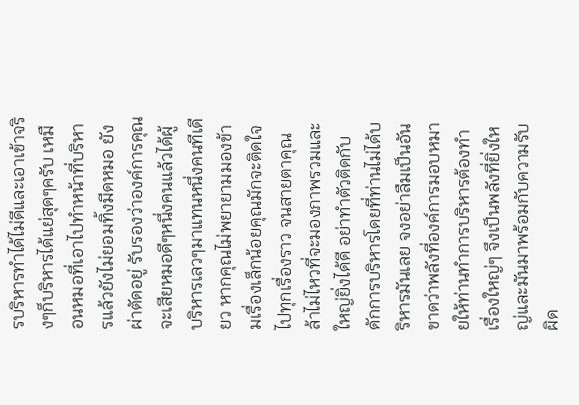รบริหารทำได้ไม่ดีและเอาเข้าจริงๆก็บริหารได้แย่สุดๆครับ เหมือนหมอที่เอาไปทำหน้าที่บริหารแล้วยังไม่ยอมทิ้งมีดหมอ ยังผ่าตัดอยู่ รับรองว่าองค์การคุณจะเสียหมอดีๆหนึ่งคนแล้วได้ผู้บริหารเลวๆมาแทนหนึ่งคนทีเดียว หากคุณไม่พยายามมองข้ามเรื่องเล็กน้อยคุณมักจะติดใจไปทุกเรื่องราว จนสายตาคุณล้าไม่ไหวที่จะมองภาพรวมและใหญ่ยิ่งได้ดี อย่าทำตัวติดกับดักการบริหารโดยที่ท่านไม่ได้บริหารมันเลย จงอย่าลืมเป็นอันขาดว่าพลังที่องค์การมอบหมายให้ท่านทำการบริหารต้องทำเรื่องใหญ่ๆ จึงเป็นพลังที่ยิ่งใหญ่และมันมาพร้อมกับความรับผิด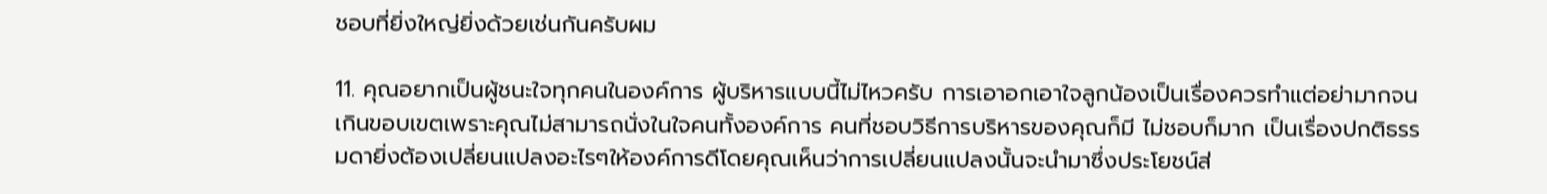ชอบที่ยิ่งใหญ่ยิ่งด้วยเช่นกันครับผม

11. คุณอยากเป็นผู้ชนะใจทุกคนในองค์การ ผู้บริหารแบบนี้ไม่ไหวครับ การเอาอกเอาใจลูกน้องเป็นเรื่องควรทำแต่อย่ามากจนเกินขอบเขตเพราะคุณไม่สามารถนั่งในใจคนทั้งองค์การ คนที่ชอบวิธีการบริหารของคุณก็มี ไม่ชอบก็มาก เป็นเรื่องปกติธรรมดายิ่งต้องเปลี่ยนแปลงอะไรๆให้องค์การดีโดยคุณเห็นว่าการเปลี่ยนแปลงนั้นจะนำมาซึ่งประโยชน์ส่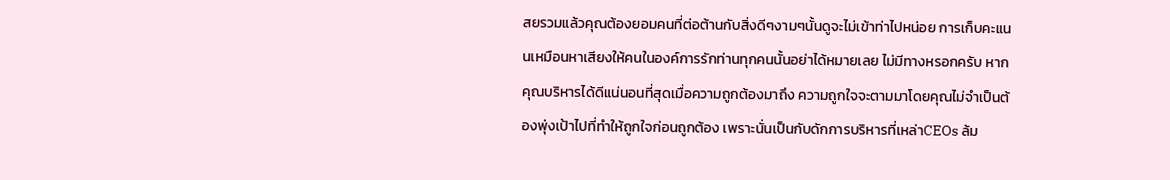สยรวมแล้วคุณต้องยอมคนที่ต่อต้านกับสิ่งดีๆงามๆนั้นดูจะไม่เข้าท่าไปหน่อย การเก็บคะแนนเหมือนหาเสียงให้คนในองค์การรักท่านทุกคนนั้นอย่าได้หมายเลย ไม่มีทางหรอกครับ หากคุณบริหารได้ดีแน่นอนที่สุดเมื่อความถูกต้องมาถึง ความถูกใจจะตามมาโดยคุณไม่จำเป็นต้องพุ่งเป้าไปที่ทำให้ถูกใจก่อนถูกต้อง เพราะนั่นเป็นกับดักการบริหารที่เหล่าCEOs ล้ม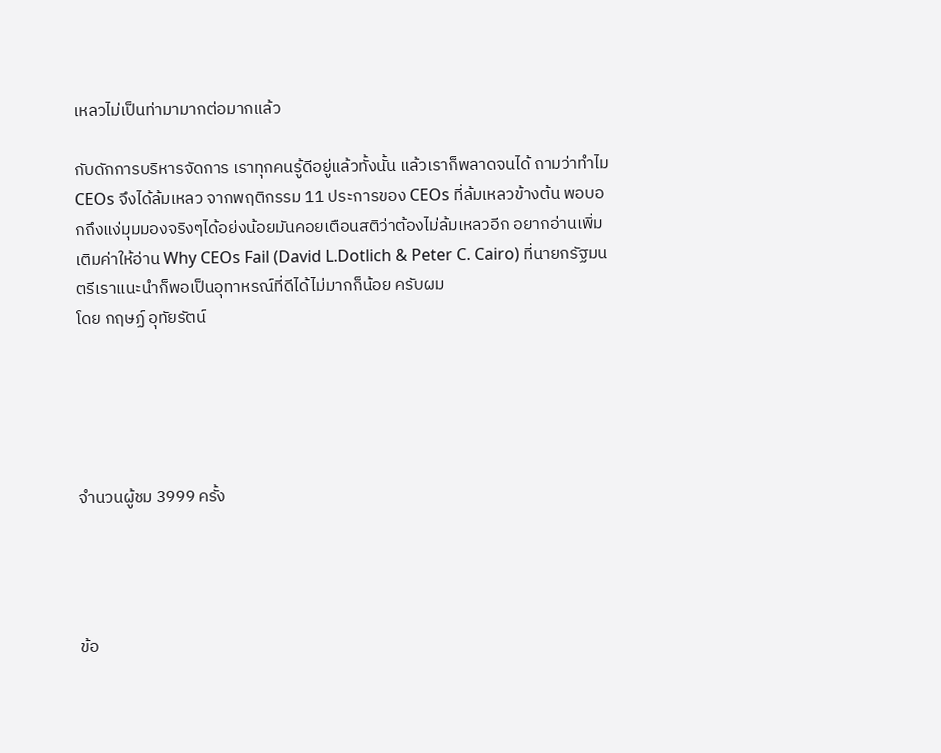เหลวไม่เป็นท่ามามากต่อมากแล้ว

กับดักการบริหารจัดการ เราทุกคนรู้ดีอยู่แล้วทั้งนั้น แล้วเราก็พลาดจนได้ ถามว่าทำไม CEOs จึงได้ล้มเหลว จากพฤติกรรม 11 ประการของ CEOs ที่ล้มเหลวข้างต้น พอบอกถึงแง่มุมมองจริงๆได้อย่งน้อยมันคอยเตือนสติว่าต้องไม่ล้มเหลวอีก อยากอ่านเพิ่มเติมค่าให้อ่าน Why CEOs Fail (David L.Dotlich & Peter C. Cairo) ที่นายกรัฐมนตรีเราแนะนำก็พอเป็นอุทาหรณ์ที่ดีได้ไม่มากก็น้อย ครับผม
โดย กฤษฏ์ อุทัยรัตน์





จำนวนผู้ชม 3999 ครั้ง




ข้อ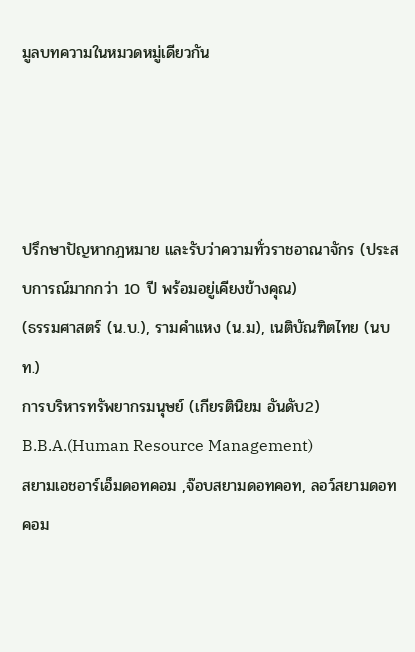มูลบทความในหมวดหมู่เดียวกัน




ปรึกษาปัญหากฎหมาย และรับว่าความทั่วราชอาณาจักร (ประสบการณ์มากกว่า 10 ปี พร้อมอยู่เคียงข้างคุณ)
(ธรรมศาสตร์ (น.บ.), รามคำแหง (น.ม), เนติบัณฑิตไทย (นบท.)
การบริหารทรัพยากรมนุษย์ (เกียรตินิยม อันดับ2) B.B.A.(Human Resource Management)
สยามเอชอาร์เอ็มดอทคอม ,จ๊อบสยามดอทคอท, ลอว์สยามดอทคอม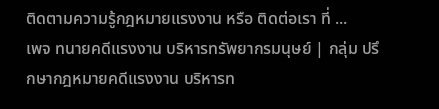ติดตามความรู้กฎหมายแรงงาน หรือ ติดต่อเรา ที่ ...
เพจ ทนายคดีแรงงาน บริหารทรัพยากรมนุษย์ | กลุ่ม ปรึกษากฎหมายคดีแรงงาน บริหารท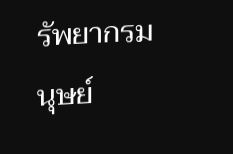รัพยากรมนุษย์